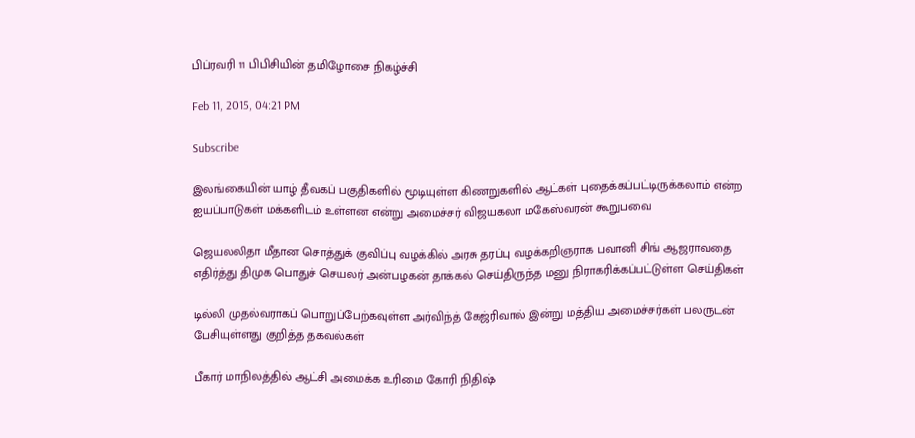பிப்ரவரி 11 பிபிசியின் தமிழோசை நிகழ்ச்சி

Feb 11, 2015, 04:21 PM

Subscribe

இலங்கையின் யாழ் தீவகப் பகுதிகளில் மூடியுள்ள கிணறுகளில் ஆட்கள் புதைக்கப்பட்டிருக்கலாம் என்ற ஐயப்பாடுகள் மக்களிடம் உள்ளன என்று அமைச்சர் விஜயகலா மகேஸ்வரன் கூறுபவை

ஜெயலலிதா மீதான சொத்துக் குவிப்பு வழக்கில் அரசு தரப்பு வழக்கறிஞராக பவானி சிங் ஆஜராவதை எதிர்த்து திமுக பொதுச் செயலர் அன்பழகன் தாக்கல் செய்திருந்த மனு நிராகரிக்கப்பட்டுள்ள செய்திகள்

டில்லி முதல்வராகப் பொறுப்பேற்கவுள்ள அர்விந்த் கேஜ்ரிவால் இன்று மத்திய அமைச்சர்கள் பலருடன் பேசியுள்ளது குறித்த தகவல்கள்

பீகார் மாநிலத்தில் ஆட்சி அமைக்க உரிமை கோரி நிதிஷ்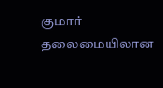குமார் தலைமையிலான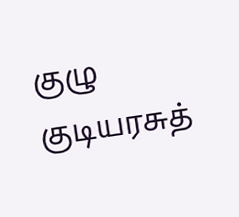குழு குடியரசுத்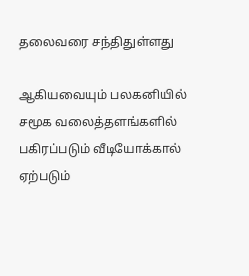தலைவரை சந்திதுள்ளது

ஆகியவையும் பலகனியில் சமூக வலைத்தளங்களில் பகிரப்படும் வீடியோக்கால் ஏற்படும்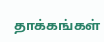தாக்கங்கள்